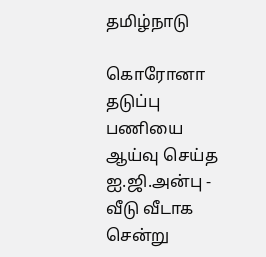தமிழ்நாடு

கொரோனா தடுப்பு பணியை ஆய்வு செய்த ஐ.ஜி.அன்பு - வீடு வீடாக சென்று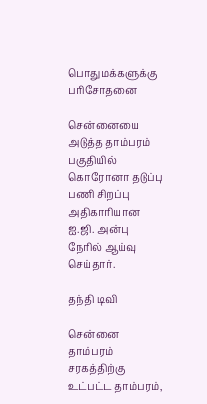பொதுமக்களுக்கு பரிசோதனை

சென்னையை அடுத்த தாம்பரம் பகுதியில் கொரோனா தடுப்பு பணி சிறப்பு அதிகாரியான ஐ.ஜி. அன்பு நேரில் ஆய்வு செய்தார்.

தந்தி டிவி

சென்னை தாம்பரம் சரகத்திற்கு உட்பட்ட தாம்பரம்,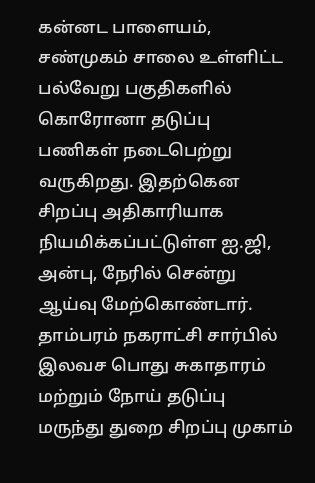கன்னட பாளையம், சண்முகம் சாலை உள்ளிட்ட பல்வேறு பகுதிகளில் கொரோனா தடுப்பு பணிகள் நடைபெற்று வருகிறது. இதற்கென சிறப்பு அதிகாரியாக நியமிக்கப்பட்டுள்ள ஐ.ஜி, அன்பு, நேரில் சென்று ஆய்வு மேற்கொண்டார். தாம்பரம் நகராட்சி சார்பில் இலவச பொது சுகாதாரம் மற்றும் நோய் தடுப்பு மருந்து துறை சிறப்பு முகாம்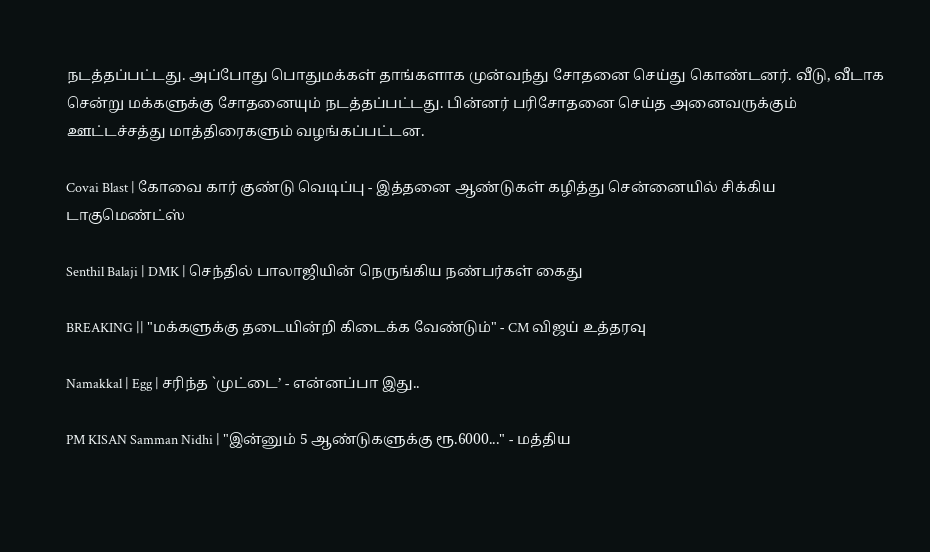நடத்தப்பட்டது. அப்போது பொதுமக்கள் தாங்களாக முன்வந்து சோதனை செய்து கொண்டனர். வீடு, வீடாக சென்று மக்களுக்கு சோதனையும் நடத்தப்பட்டது. பின்னர் பரிசோதனை செய்த அனைவருக்கும் ஊட்டச்சத்து மாத்திரைகளும் வழங்கப்பட்டன.

Covai Blast | கோவை கார் குண்டு வெடிப்பு - இத்தனை ஆண்டுகள் கழித்து சென்னையில் சிக்கிய டாகுமெண்ட்ஸ்

Senthil Balaji | DMK | செந்தில் பாலாஜியின் நெருங்கிய நண்பர்கள் கைது

BREAKING || "மக்களுக்கு தடையின்றி கிடைக்க வேண்டும்" - CM விஜய் உத்தரவு

Namakkal | Egg | சரிந்த `முட்டை’ - என்னப்பா இது..

PM KISAN Samman Nidhi | "இன்னும் 5 ஆண்டுகளுக்கு ரூ.6000..." - மத்திய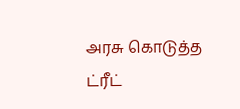அரசு கொடுத்த ட்ரீட்